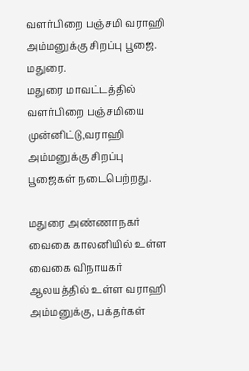வளர்பிறை பஞ்சமி வராஹி அம்மனுக்கு சிறப்பு பூஜை.
மதுரை.
மதுரை மாவட்டத்தில் வளர்பிறை பஞ்சமியை முன்னிட்டு,வராஹி அம்மனுக்கு சிறப்பு பூஜைகள் நடைபெற்றது.

மதுரை அண்ணாநகர் வைகை காலனியில் உள்ள வைகை விநாயகர் ஆலயத்தில் உள்ள வராஹி அம்மனுக்கு, பக்தர்கள்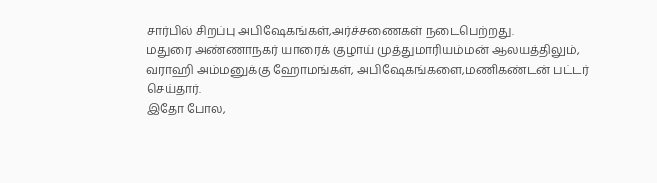சார்பில் சிறப்பு அபிஷேகங்கள்,அர்ச்சணைகள் நடைபெற்றது.
மதுரை அண்ணாநகர் யாரைக் குழாய் முத்துமாரியம்மன் ஆலயத்திலும், வராஹி அம்மனுக்கு ஹோமங்கள், அபிஷேகங்களை,மணிகண்டன் பட்டர் செய்தார்.
இதோ போல,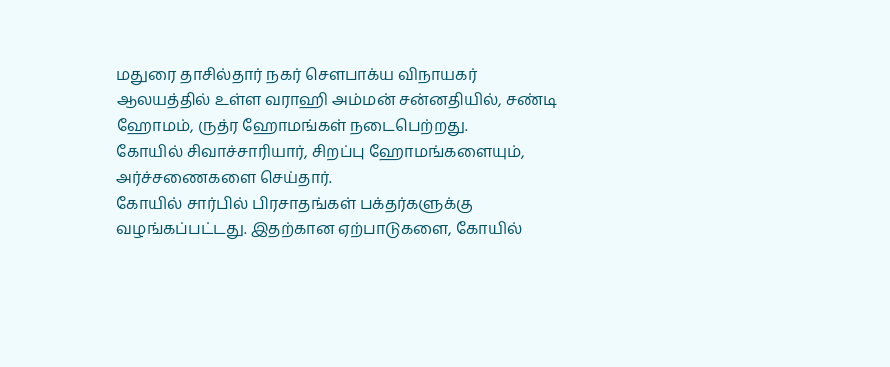மதுரை தாசில்தார் நகர் சௌபாக்ய விநாயகர் ஆலயத்தில் உள்ள வராஹி அம்மன் சன்னதியில், சண்டி ஹோமம், ருத்ர ஹோமங்கள் நடைபெற்றது.
கோயில் சிவாச்சாரியார், சிறப்பு ஹோமங்களையும், அர்ச்சணைகளை செய்தார்.
கோயில் சார்பில் பிரசாதங்கள் பக்தர்களுக்கு வழங்கப்பட்டது. இதற்கான ஏற்பாடுகளை, கோயில்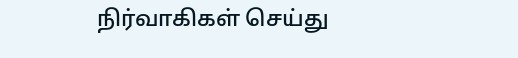நிர்வாகிகள் செய்து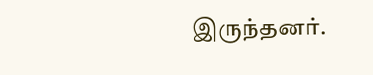இருந்தனர்.